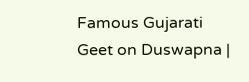Famous Gujarati Geet on Duswapna |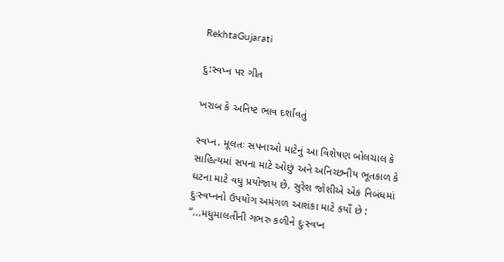RekhtaGujarati

દુ:સ્વપ્ન પર ગીત

ખરાબ કે અનિષ્ટ ભાવ દર્શાવતું

સ્વપ્ન. મૂલતઃ સપનાઓ માટેનું આ વિશેષણ બોલચાલ કે સાહિત્યમાં સપના માટે ઓછું અને અનિચ્છનીય ભૂતકાળ કે ઘટના માટે વધુ પ્રયોજાય છે. સુરેશ જોશીએ એક નિબંધમાં દુઃસ્વપ્નનો ઉપયોગ અમંગળ આશંકા માટે કર્યો છે : “...મધુમાલતીની ગભરુ કળીને દુઃસ્વપ્ન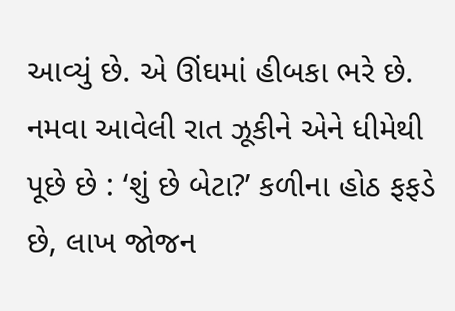આવ્યું છે. એ ઊંઘમાં હીબકા ભરે છે. નમવા આવેલી રાત ઝૂકીને એને ધીમેથી પૂછે છે : ‘શું છે બેટા?’ કળીના હોઠ ફફડે છે, લાખ જોજન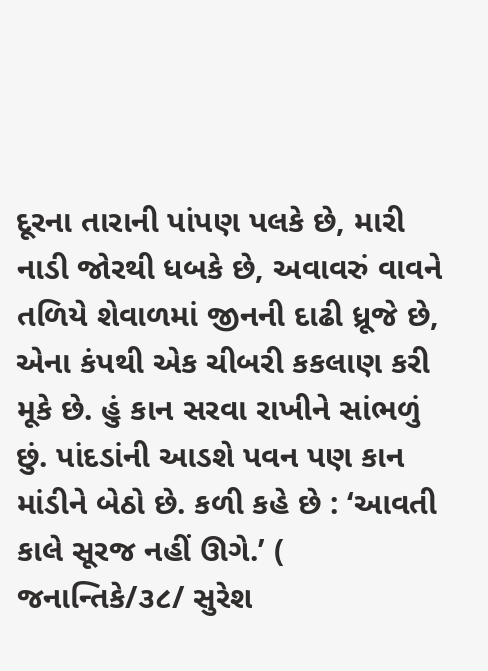દૂરના તારાની પાંપણ પલકે છે, મારી નાડી જોરથી ધબકે છે, અવાવરું વાવને તળિયે શેવાળમાં જીનની દાઢી ધ્રૂજે છે, એના કંપથી એક ચીબરી કકલાણ કરી મૂકે છે. હું કાન સરવા રાખીને સાંભળું છું. પાંદડાંની આડશે પવન પણ કાન માંડીને બેઠો છે. કળી કહે છે : ‘આવતી કાલે સૂરજ નહીં ઊગે.’ ( જનાન્તિકે/૩૮/ સુરેશ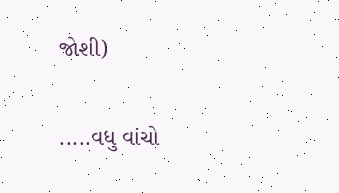જોશી)

.....વધુ વાંચો